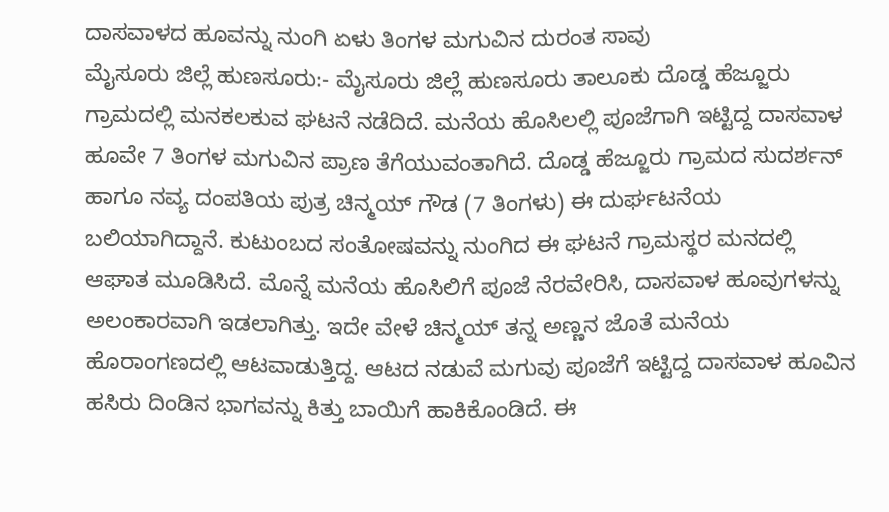ದಾಸವಾಳದ ಹೂವನ್ನು ನುಂಗಿ ಏಳು ತಿಂಗಳ ಮಗುವಿನ ದುರಂತ ಸಾವು
ಮೈಸೂರು ಜಿಲ್ಲೆ ಹುಣಸೂರು:- ಮೈಸೂರು ಜಿಲ್ಲೆ ಹುಣಸೂರು ತಾಲೂಕು ದೊಡ್ಡ ಹೆಜ್ಜೂರು ಗ್ರಾಮದಲ್ಲಿ ಮನಕಲಕುವ ಘಟನೆ ನಡೆದಿದೆ. ಮನೆಯ ಹೊಸಿಲಲ್ಲಿ ಪೂಜೆಗಾಗಿ ಇಟ್ಟಿದ್ದ ದಾಸವಾಳ ಹೂವೇ 7 ತಿಂಗಳ ಮಗುವಿನ ಪ್ರಾಣ ತೆಗೆಯುವಂತಾಗಿದೆ. ದೊಡ್ಡ ಹೆಜ್ಜೂರು ಗ್ರಾಮದ ಸುದರ್ಶನ್ ಹಾಗೂ ನವ್ಯ ದಂಪತಿಯ ಪುತ್ರ ಚಿನ್ಮಯ್ ಗೌಡ (7 ತಿಂಗಳು) ಈ ದುರ್ಘಟನೆಯ ಬಲಿಯಾಗಿದ್ದಾನೆ. ಕುಟುಂಬದ ಸಂತೋಷವನ್ನು ನುಂಗಿದ ಈ ಘಟನೆ ಗ್ರಾಮಸ್ಥರ ಮನದಲ್ಲಿ ಆಘಾತ ಮೂಡಿಸಿದೆ. ಮೊನ್ನೆ ಮನೆಯ ಹೊಸಿಲಿಗೆ ಪೂಜೆ ನೆರವೇರಿಸಿ, ದಾಸವಾಳ ಹೂವುಗಳನ್ನು ಅಲಂಕಾರವಾಗಿ ಇಡಲಾಗಿತ್ತು. ಇದೇ ವೇಳೆ ಚಿನ್ಮಯ್ ತನ್ನ ಅಣ್ಣನ ಜೊತೆ ಮನೆಯ ಹೊರಾಂಗಣದಲ್ಲಿ ಆಟವಾಡುತ್ತಿದ್ದ. ಆಟದ ನಡುವೆ ಮಗುವು ಪೂಜೆಗೆ ಇಟ್ಟಿದ್ದ ದಾಸವಾಳ ಹೂವಿನ ಹಸಿರು ದಿಂಡಿನ ಭಾಗವನ್ನು ಕಿತ್ತು ಬಾಯಿಗೆ ಹಾಕಿಕೊಂಡಿದೆ. ಈ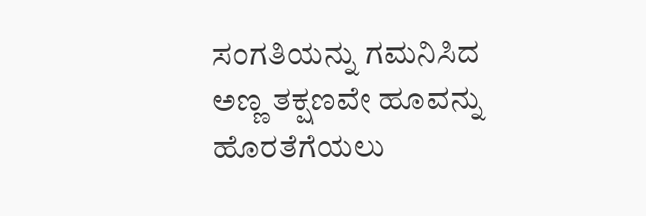ಸಂಗತಿಯನ್ನು ಗಮನಿಸಿದ ಅಣ್ಣ ತಕ್ಷಣವೇ ಹೂವನ್ನು ಹೊರತೆಗೆಯಲು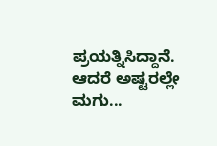ಪ್ರಯತ್ನಿಸಿದ್ದಾನೆ. ಆದರೆ ಅಷ್ಟರಲ್ಲೇ ಮಗು...